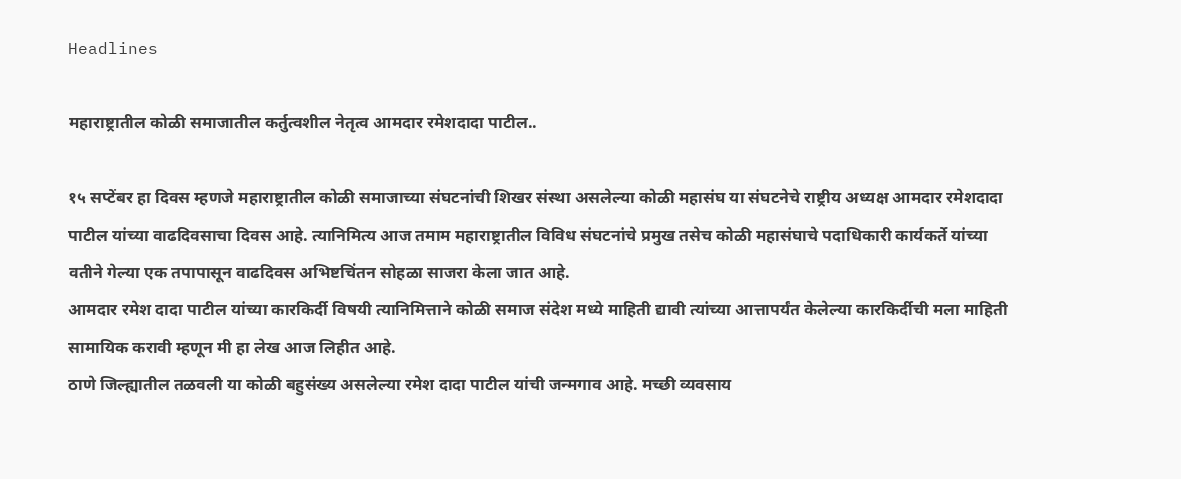Headlines

महाराष्ट्रातील कोळी समाजातील कर्तुत्वशील नेतृत्व आमदार रमेशदादा पाटील..

१५ सप्टेंबर हा दिवस म्हणजे महाराष्ट्रातील कोळी समाजाच्या संघटनांची शिखर संस्था असलेल्या कोळी महासंघ या संघटनेचे राष्ट्रीय अध्यक्ष आमदार रमेशदादा पाटील यांच्या वाढदिवसाचा दिवस आहे. त्यानिमित्य आज तमाम महाराष्ट्रातील विविध संघटनांचे प्रमुख तसेच कोळी महासंघाचे पदाधिकारी कार्यकर्ते यांच्या वतीने गेल्या एक तपापासून वाढदिवस अभिष्टचिंतन सोहळा साजरा केला जात आहे.
आमदार रमेश दादा पाटील यांच्या कारकिर्दी विषयी त्यानिमित्ताने कोळी समाज संदेश मध्ये माहिती द्यावी त्यांच्या आत्तापर्यंत केलेल्या कारकिर्दीची मला माहिती सामायिक करावी म्हणून मी हा लेख आज लिहीत आहे.
ठाणे जिल्ह्यातील तळवली या कोळी बहुसंख्य असलेल्या रमेश दादा पाटील यांची जन्मगाव आहे. मच्छी व्यवसाय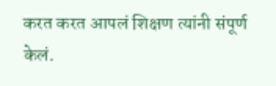करत करत आपलं शिक्षण त्यांनी संपूर्ण केलं.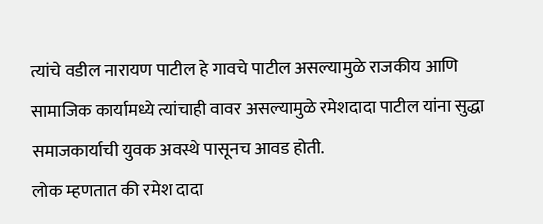त्यांचे वडील नारायण पाटील हे गावचे पाटील असल्यामुळे राजकीय आणि सामाजिक कार्यामध्ये त्यांचाही वावर असल्यामुळे रमेशदादा पाटील यांना सुद्धा समाजकार्याची युवक अवस्थे पासूनच आवड होती.
लोक म्हणतात की रमेश दादा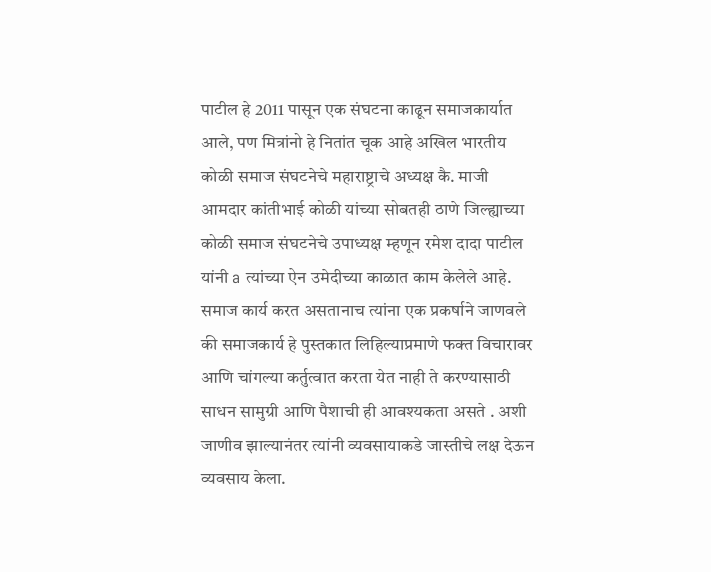पाटील हे 2011 पासून एक संघटना काढून समाजकार्यात आले, पण मित्रांनो हे नितांत चूक आहे अखिल भारतीय कोळी समाज संघटनेचे महाराष्ट्राचे अध्यक्ष कै. माजी आमदार कांतीभाई कोळी यांच्या सोबतही ठाणे जिल्ह्याच्या कोळी समाज संघटनेचे उपाध्यक्ष म्हणून रमेश दादा पाटील यांनी a त्यांच्या ऐन उमेदीच्या काळात काम केलेले आहे.
समाज कार्य करत असतानाच त्यांना एक प्रकर्षाने जाणवले की समाजकार्य हे पुस्तकात लिहिल्याप्रमाणे फक्त विचारावर आणि चांगल्या कर्तुत्वात करता येत नाही ते करण्यासाठी साधन सामुग्री आणि पैशाची ही आवश्यकता असते . अशी जाणीव झाल्यानंतर त्यांनी व्यवसायाकडे जास्तीचे लक्ष देऊन व्यवसाय केला.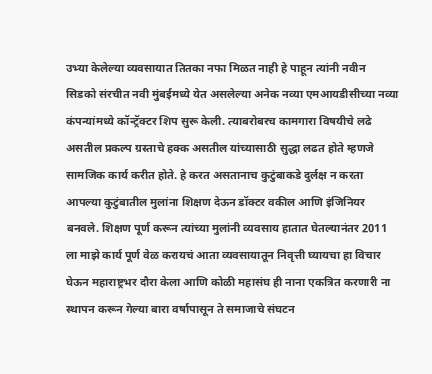उभ्या केलेल्या व्यवसायात तितका नफा मिळत नाही हे पाहून त्यांनी नवीन  सिडको संरचीत नवी मुंबईमध्ये येत असलेल्या अनेक नव्या एमआयडीसीच्या नव्या कंपन्यांमध्ये कॉन्ट्रॅक्टर शिप सुरू केली. त्याबरोबरच कामगारा विषयीचे लढे असतील प्रकल्प ग्रस्ताचे हक्क असतील यांच्यासाठी सुद्धा लढत होते म्हणजे सामजिक कार्य करीत होते. हे करत असतानाच कुटुंबाकडे दुर्लक्ष न करता आपल्या कुटुंबातील मुलांना शिक्षण देऊन डॉक्टर वकील आणि इंजिनियर बनवले. शिक्षण पूर्ण करून त्यांच्या मुलांनी व्यवसाय हातात घेतल्यानंतर 2011 ला माझे कार्य पूर्ण वेळ करायचं आता व्यवसायातून निवृत्ती घ्यायचा हा विचार घेऊन महाराष्ट्रभर दौरा केला आणि कोळी महासंघ ही नाना एकत्रित करणारी ना स्थापन करून गेल्या बारा वर्षापासून ते समाजाचे संघटन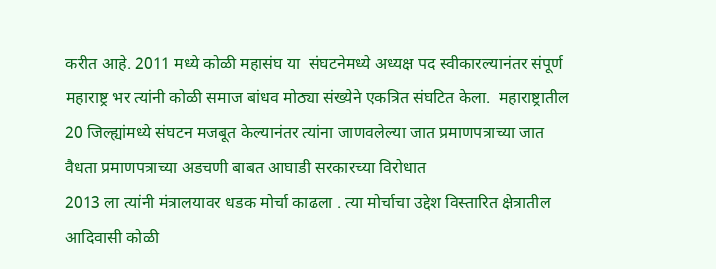करीत आहे. 2011 मध्ये कोळी महासंघ या  संघटनेमध्ये अध्यक्ष पद स्वीकारल्यानंतर संपूर्ण महाराष्ट्र भर त्यांनी कोळी समाज बांधव मोठ्या संख्येने एकत्रित संघटित केला.  महाराष्ट्रातील 20 जिल्ह्यांमध्ये संघटन मजबूत केल्यानंतर त्यांना जाणवलेल्या जात प्रमाणपत्राच्या जात वैधता प्रमाणपत्राच्या अडचणी बाबत आघाडी सरकारच्या विरोधात
2013 ला त्यांनी मंत्रालयावर धडक मोर्चा काढला . त्या मोर्चाचा उद्देश विस्तारित क्षेत्रातील आदिवासी कोळी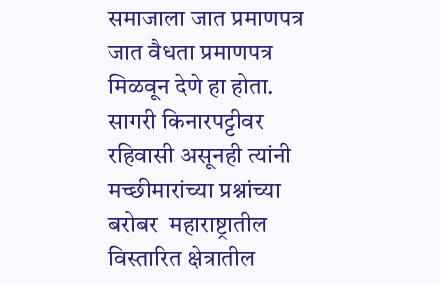समाजाला जात प्रमाणपत्र जात वैधता प्रमाणपत्र मिळवून देणे हा होता.
सागरी किनारपट्टीवर रहिवासी असूनही त्यांनी मच्छीमारांच्या प्रश्नांच्या बरोबर  महाराष्ट्रातील विस्तारित क्षेत्रातील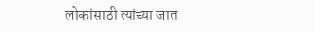लोकांसाठी त्यांच्या जात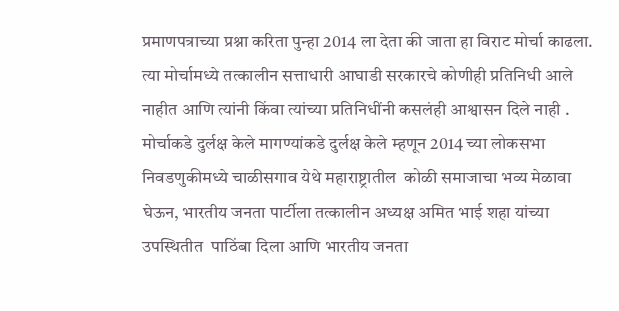प्रमाणपत्राच्या प्रश्ना करिता पुन्हा 2014 ला देता की जाता हा विराट मोर्चा काढला. त्या मोर्चामध्ये तत्कालीन सत्ताधारी आघाडी सरकारचे कोणीही प्रतिनिधी आले नाहीत आणि त्यांनी किंवा त्यांच्या प्रतिनिधींनी कसलंही आश्वासन दिले नाही . मोर्चाकडे दुर्लक्ष केले मागण्यांकडे दुर्लक्ष केले म्हणून 2014 च्या लोकसभा  निवडणुकीमध्ये चाळीसगाव येथे महाराष्ट्रातील  कोळी समाजाचा भव्य मेळावा घेऊन, भारतीय जनता पार्टीला तत्कालीन अध्यक्ष अमित भाई शहा यांच्या उपस्थितीत  पाठिंबा दिला आणि भारतीय जनता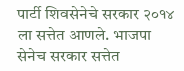पार्टी शिवसेनेचे सरकार २०१४ ला सत्तेत आणले. भाजपा सेनेच सरकार सत्तेत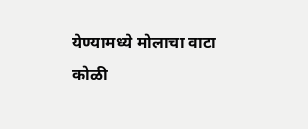येण्यामध्ये मोलाचा वाटा कोळी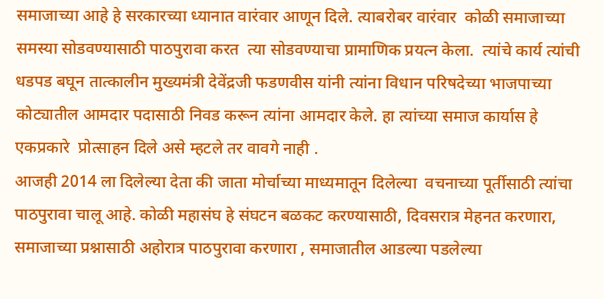समाजाच्या आहे हे सरकारच्या ध्यानात वारंवार आणून दिले. त्याबरोबर वारंवार  कोळी समाजाच्या समस्या सोडवण्यासाठी पाठपुरावा करत  त्या सोडवण्याचा प्रामाणिक प्रयत्न केला.  त्यांचे कार्य त्यांची धडपड बघून तात्कालीन मुख्यमंत्री देवेंद्रजी फडणवीस यांनी त्यांना विधान परिषदेच्या भाजपाच्या कोट्यातील आमदार पदासाठी निवड करून त्यांना आमदार केले. हा त्यांच्या समाज कार्यास हे एकप्रकारे  प्रोत्साहन दिले असे म्हटले तर वावगे नाही .
आजही 2014 ला दिलेल्या देता की जाता मोर्चाच्या माध्यमातून दिलेल्या  वचनाच्या पूर्तीसाठी त्यांचा पाठपुरावा चालू आहे. कोळी महासंघ हे संघटन बळकट करण्यासाठी, दिवसरात्र मेहनत करणारा, समाजाच्या प्रश्नासाठी अहोरात्र पाठपुरावा करणारा , समाजातील आडल्या पडलेल्या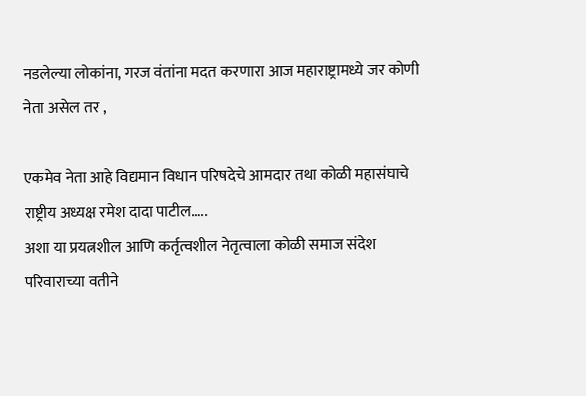नडलेल्या लोकांना, गरज वंतांना मदत करणारा आज महाराष्ट्रामध्ये जर कोणी नेता असेल तर ,

एकमेव नेता आहे विद्यमान विधान परिषदेचे आमदार तथा कोळी महासंघाचे राष्ट्रीय अध्यक्ष रमेश दादा पाटील…..
अशा या प्रयत्नशील आणि कर्तृत्वशील नेतृत्वाला कोळी समाज संदेश परिवाराच्या वतीने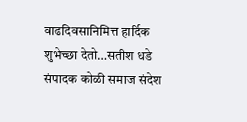वाढदिवसानिमित्त हार्दिक शुभेच्छा देतो…सतीश धडे संपादक कोळी समाज संदेश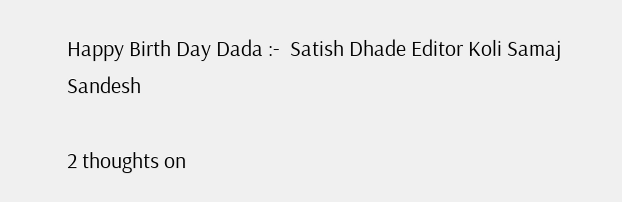Happy Birth Day Dada :-  Satish Dhade Editor Koli Samaj Sandesh

2 thoughts on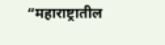“महाराष्ट्रातील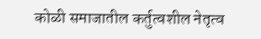कोळी समाजातील कर्तुत्वशील नेतृत्व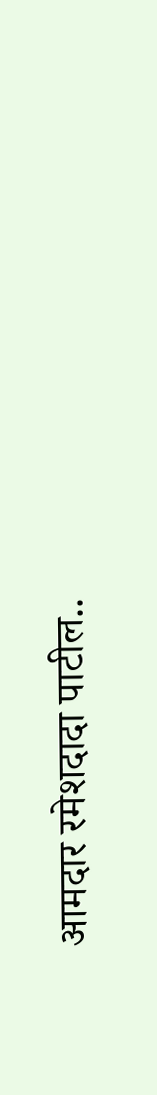आमदार रमेशदादा पाटील..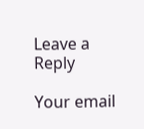Leave a Reply

Your email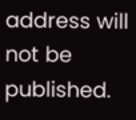address will not be published.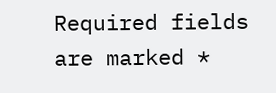Required fields are marked *